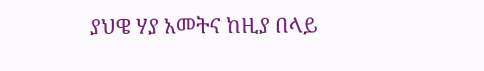ያህዌ ሃያ አመትና ከዚያ በላይ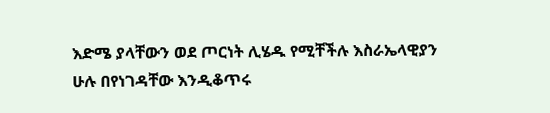እድሜ ያላቸውን ወደ ጦርነት ሊሄዱ የሚቸችሉ እስራኤላዊያን ሁሉ በየነገዳቸው እንዲቆጥሩ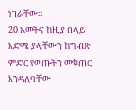ነገራቸው፡፡
20 አመትና ከዚያ በላይ እድሜ ያላቸውን ከግብጽ ምድር የወጡትን መቁጠር እንዳለባቸው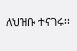ለህዝቡ ተናገሩ፡፡